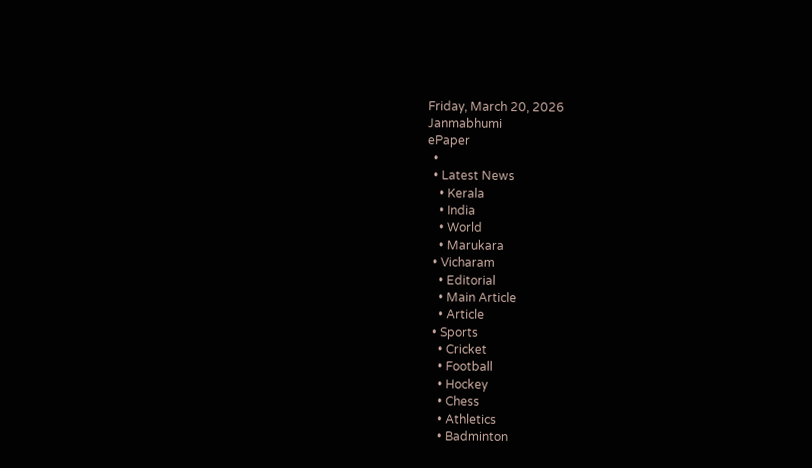Friday, March 20, 2026
Janmabhumi
ePaper
  •
  • Latest News
    • Kerala
    • India
    • World
    • Marukara
  • Vicharam
    • Editorial
    • Main Article
    • Article
  • Sports
    • Cricket
    • Football
    • Hockey
    • Chess
    • Athletics
    • Badminton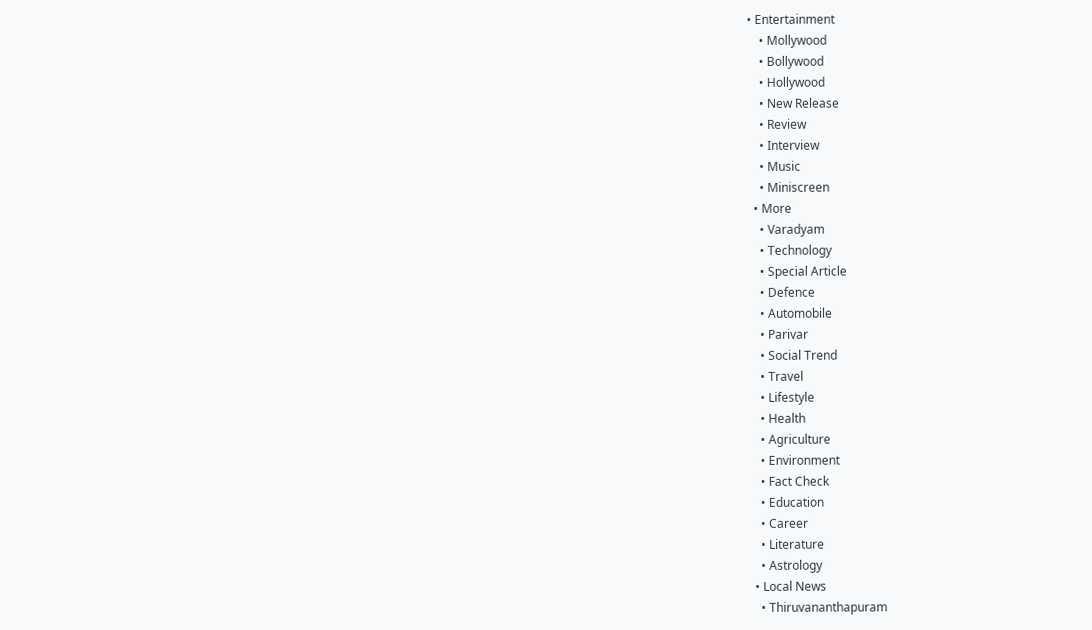• Entertainment
    • Mollywood
    • Bollywood
    • Hollywood
    • New Release
    • Review
    • Interview
    • Music
    • Miniscreen
  • More
    • Varadyam
    • Technology
    • Special Article
    • Defence
    • Automobile
    • Parivar
    • Social Trend
    • Travel
    • Lifestyle
    • Health
    • Agriculture
    • Environment
    • Fact Check
    • Education
    • Career
    • Literature
    • Astrology
  • Local News
    • Thiruvananthapuram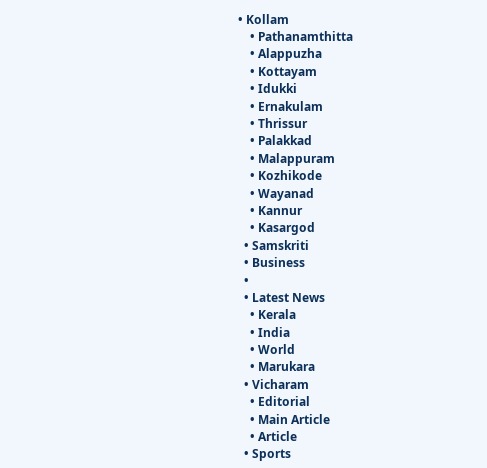• Kollam
    • Pathanamthitta
    • Alappuzha
    • Kottayam
    • Idukki
    • Ernakulam
    • Thrissur
    • Palakkad
    • Malappuram
    • Kozhikode
    • Wayanad
    • Kannur
    • Kasargod
  • Samskriti
  • Business
  •
  • Latest News
    • Kerala
    • India
    • World
    • Marukara
  • Vicharam
    • Editorial
    • Main Article
    • Article
  • Sports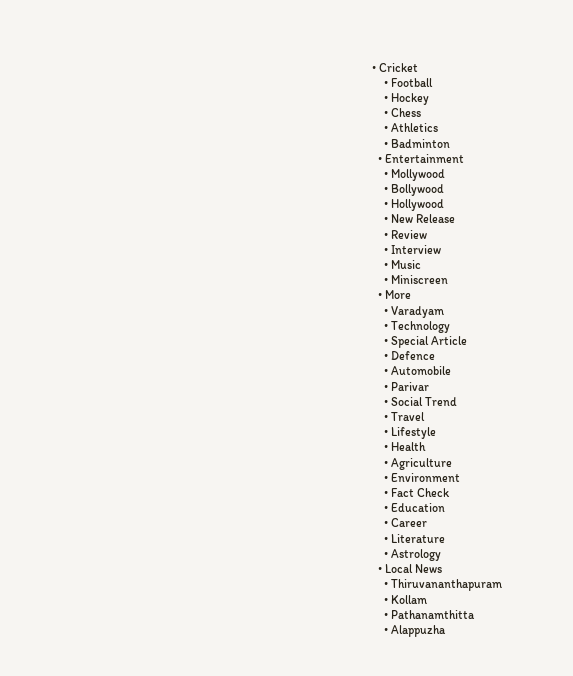• Cricket
    • Football
    • Hockey
    • Chess
    • Athletics
    • Badminton
  • Entertainment
    • Mollywood
    • Bollywood
    • Hollywood
    • New Release
    • Review
    • Interview
    • Music
    • Miniscreen
  • More
    • Varadyam
    • Technology
    • Special Article
    • Defence
    • Automobile
    • Parivar
    • Social Trend
    • Travel
    • Lifestyle
    • Health
    • Agriculture
    • Environment
    • Fact Check
    • Education
    • Career
    • Literature
    • Astrology
  • Local News
    • Thiruvananthapuram
    • Kollam
    • Pathanamthitta
    • Alappuzha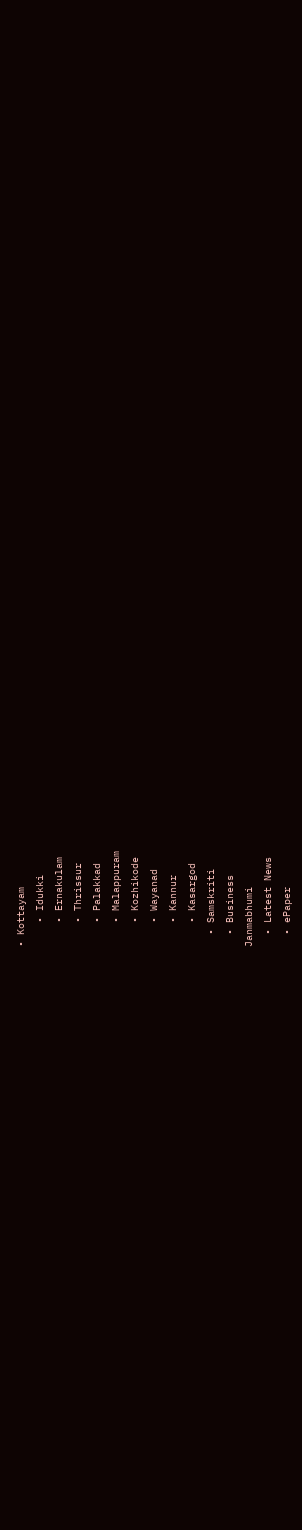• Kottayam
    • Idukki
    • Ernakulam
    • Thrissur
    • Palakkad
    • Malappuram
    • Kozhikode
    • Wayanad
    • Kannur
    • Kasargod
  • Samskriti
  • Business
Janmabhumi
  • Latest News
  • ePaper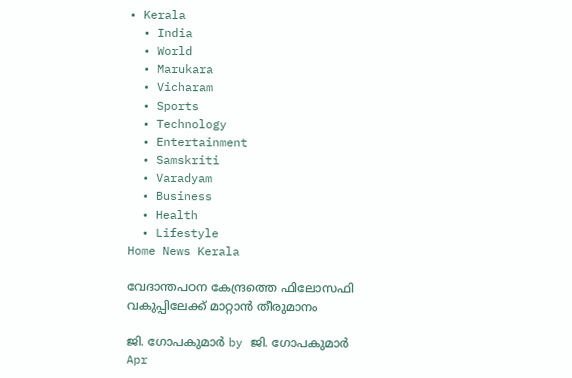• Kerala
  • India
  • World
  • Marukara
  • Vicharam
  • Sports
  • Technology
  • Entertainment
  • Samskriti
  • Varadyam
  • Business
  • Health
  • Lifestyle
Home News Kerala

വേദാന്തപഠന കേന്ദ്രത്തെ ഫിലോസഫി വകുപ്പിലേക്ക് മാറ്റാന്‍ തീരുമാനം

ജി. ഗോപകുമാര്‍ by ജി. ഗോപകുമാര്‍
Apr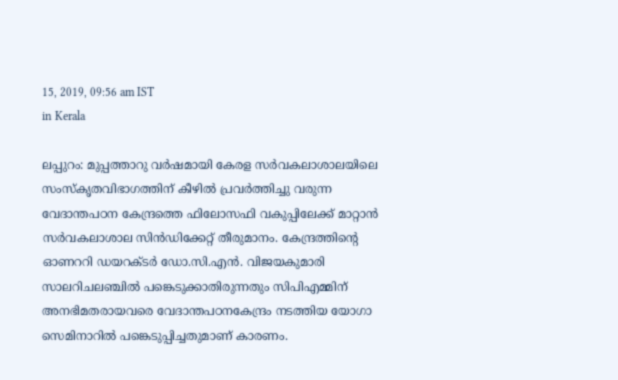15, 2019, 09:56 am IST
in Kerala

ലപ്പുറം: മുപ്പത്താറു വര്‍ഷമായി കേരള സര്‍വകലാശാലയിലെ സംസ്‌കൃതവിഭാഗത്തിന് കീഴില്‍ പ്രവര്‍ത്തിച്ചു വരുന്ന വേദാന്തപഠന കേന്ദ്രത്തെ ഫിലോസഫി വകുപ്പിലേക്ക് മാറ്റാന്‍ സര്‍വകലാശാല സിന്‍ഡിക്കേറ്റ് തീരുമാനം. കേന്ദ്രത്തിന്റെ ഓണററി ഡയറക്ടര്‍ ഡോ.സി.എന്‍. വിജയകുമാരി സാലറിചലഞ്ചില്‍ പങ്കെടുക്കാതിരുന്നതും സിപിഎമ്മിന് അനഭിമതരായവരെ വേദാന്തപഠനകേന്ദ്രം നടത്തിയ യോഗാ സെമിനാറില്‍ പങ്കെടുപ്പിച്ചതുമാണ് കാരണം.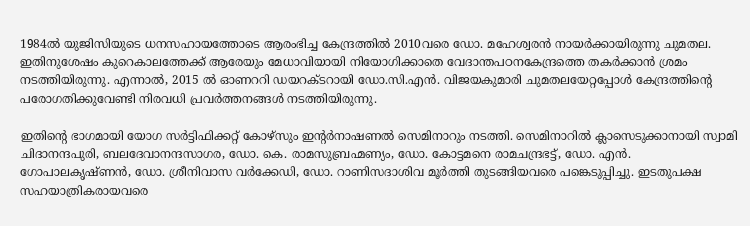1984ല്‍ യുജിസിയുടെ ധനസഹായത്തോടെ ആരംഭിച്ച കേന്ദ്രത്തില്‍ 2010വരെ ഡോ. മഹേശ്വരന്‍ നായര്‍ക്കായിരുന്നു ചുമതല. ഇതിനുശേഷം കുറെകാലത്തേക്ക് ആരേയും മേധാവിയായി നിയോഗിക്കാതെ വേദാന്തപഠനകേന്ദ്രത്തെ തകര്‍ക്കാന്‍ ശ്രമം നടത്തിയിരുന്നു. എന്നാല്‍, 2015 ല്‍ ഓണററി ഡയറക്ടറായി ഡോ.സി.എന്‍. വിജയകുമാരി ചുമതലയേറ്റപ്പോള്‍ കേന്ദ്രത്തിന്റെ പരോഗതിക്കുവേണ്ടി നിരവധി പ്രവര്‍ത്തനങ്ങള്‍ നടത്തിയിരുന്നു.

ഇതിന്റെ ഭാഗമായി യോഗ സര്‍ട്ടിഫിക്കറ്റ് കോഴ്‌സും ഇന്റര്‍നാഷണല്‍ സെമിനാറും നടത്തി. സെമിനാറില്‍ ക്ലാസെടുക്കാനായി സ്വാമി ചിദാനന്ദപുരി, ബലദേവാനന്ദസാഗര, ഡോ. കെ. രാമസുബ്രഹ്മണ്യം, ഡോ. കോട്ടമനെ രാമചന്ദ്രഭട്ട്, ഡോ. എന്‍. ഗോപാലകൃഷ്ണന്‍, ഡോ. ശ്രീനിവാസ വര്‍ക്കേഡി, ഡോ. റാണിസദാശിവ മൂര്‍ത്തി തുടങ്ങിയവരെ പങ്കെടുപ്പിച്ചു. ഇടതുപക്ഷ സഹയാത്രികരായവരെ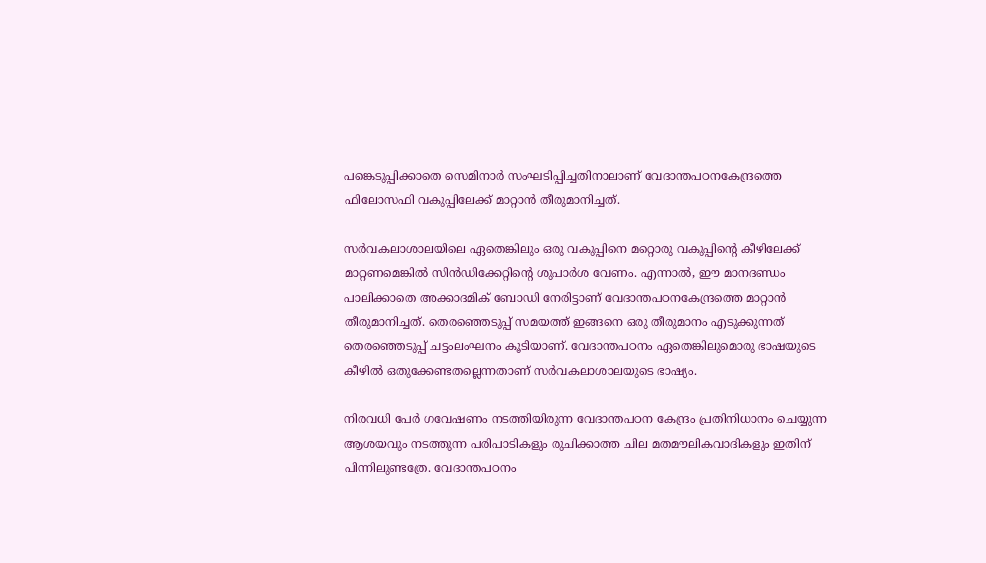പങ്കെടുപ്പിക്കാതെ സെമിനാര്‍ സംഘടിപ്പിച്ചതിനാലാണ് വേദാന്തപഠനകേന്ദ്രത്തെ ഫിലോസഫി വകുപ്പിലേക്ക് മാറ്റാന്‍ തീരുമാനിച്ചത്.

സര്‍വകലാശാലയിലെ ഏതെങ്കിലും ഒരു വകുപ്പിനെ മറ്റൊരു വകുപ്പിന്റെ കീഴിലേക്ക് മാറ്റണമെങ്കില്‍ സിന്‍ഡിക്കേറ്റിന്റെ ശുപാര്‍ശ വേണം. എന്നാല്‍, ഈ മാനദണ്ഡം പാലിക്കാതെ അക്കാദമിക് ബോഡി നേരിട്ടാണ് വേദാന്തപഠനകേന്ദ്രത്തെ മാറ്റാന്‍ തീരുമാനിച്ചത്. തെരഞ്ഞെടുപ്പ് സമയത്ത് ഇങ്ങനെ ഒരു തീരുമാനം എടുക്കുന്നത് തെരഞ്ഞെടുപ്പ് ചട്ടംലംഘനം കൂടിയാണ്. വേദാന്തപഠനം ഏതെങ്കിലുമൊരു ഭാഷയുടെ കീഴില്‍ ഒതുക്കേണ്ടതല്ലെന്നതാണ് സര്‍വകലാശാലയുടെ ഭാഷ്യം.

നിരവധി പേര്‍ ഗവേഷണം നടത്തിയിരുന്ന വേദാന്തപഠന കേന്ദ്രം പ്രതിനിധാനം ചെയ്യുന്ന ആശയവും നടത്തുന്ന പരിപാടികളും രുചിക്കാത്ത ചില മതമൗലികവാദികളും ഇതിന് പിന്നിലുണ്ടത്രേ. വേദാന്തപഠനം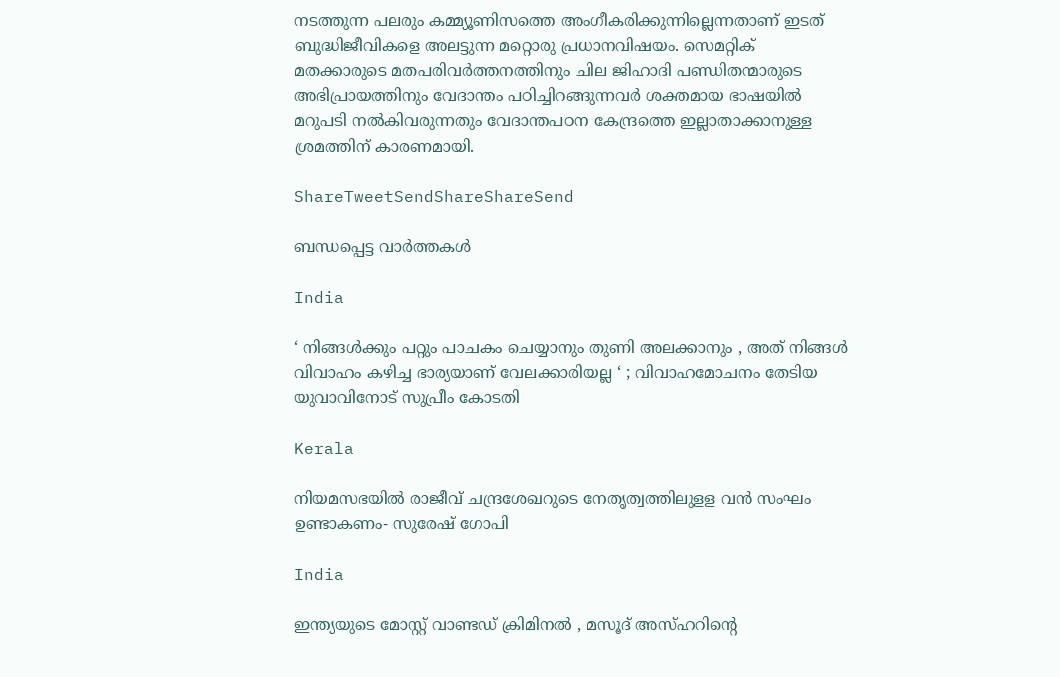നടത്തുന്ന പലരും കമ്മ്യൂണിസത്തെ അംഗീകരിക്കുന്നില്ലെന്നതാണ് ഇടത് ബുദ്ധിജീവികളെ അലട്ടുന്ന മറ്റൊരു പ്രധാനവിഷയം. സെമറ്റിക് മതക്കാരുടെ മതപരിവര്‍ത്തനത്തിനും ചില ജിഹാദി പണ്ഡിതന്മാരുടെ അഭിപ്രായത്തിനും വേദാന്തം പഠിച്ചിറങ്ങുന്നവര്‍ ശക്തമായ ഭാഷയില്‍ മറുപടി നല്‍കിവരുന്നതും വേദാന്തപഠന കേന്ദ്രത്തെ ഇല്ലാതാക്കാനുള്ള ശ്രമത്തിന് കാരണമായി.

ShareTweetSendShareShareSend

ബന്ധപ്പെട്ട വാര്‍ത്തകള്‍

India

‘ നിങ്ങൾക്കും പറ്റും പാചകം ചെയ്യാനും തുണി അലക്കാനും , അത് നിങ്ങൾ വിവാഹം കഴിച്ച ഭാര്യയാണ് വേലക്കാരിയല്ല ‘ ; വിവാഹമോചനം തേടിയ യുവാവിനോട് സുപ്രീം കോടതി

Kerala

നിയമസഭയില്‍ രാജീവ് ചന്ദ്രശേഖറുടെ നേതൃത്വത്തിലുളള വന്‍ സംഘം ഉണ്ടാകണം- സുരേഷ് ഗോപി

India

ഇന്ത്യയുടെ മോസ്റ്റ് വാണ്ടഡ് ക്രിമിനൽ , മസൂദ് അസ്ഹറിന്റെ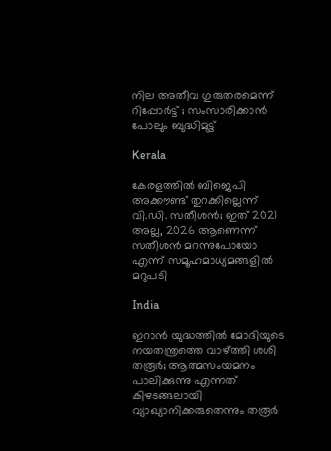നില അതീവ ഗുരുതരമെന്ന് റിപ്പോർട്ട് ; സംസാരിക്കാൻ പോലും ബുദ്ധിമുട്ട്

Kerala

കേരളത്തില്‍ ബിജെപി അക്കൗണ്ട് തുറക്കില്ലെന്ന് വി.ഡി. സതീശന്‍; ഇത് 2021 അല്ല, 2026 ആണെന്ന് സതീശന്‍ മറന്നുപോയോ എന്ന് സമൂഹമാധ്യമങ്ങളില്‍ മറുപടി

India

ഇറാന്‍ യുദ്ധത്തില്‍ മോദിയുടെ നയതന്ത്രത്തെ വാഴ്‌ത്തി ശശി തരൂര്‍; ആത്മസംയമനം പാലിക്കുന്നു എന്നത് കിഴടങ്ങലായി വ്യാഖ്യാനിക്കരുതെന്നും തരൂര്‍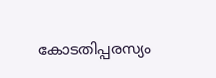കോടതിപ്പരസ്യം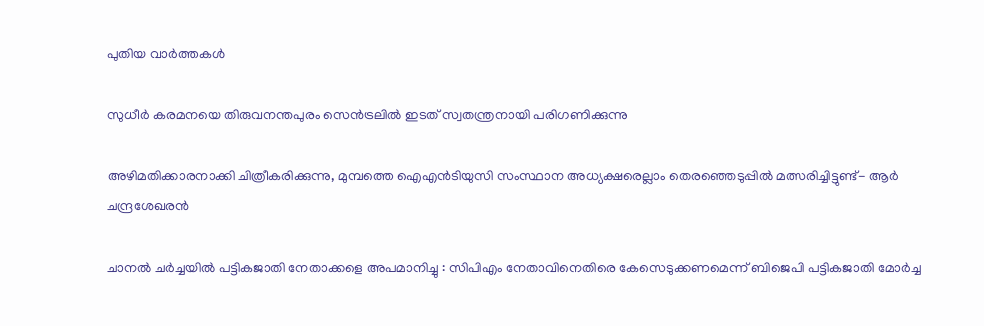പുതിയ വാര്‍ത്തകള്‍

സുധീര്‍ കരമനയെ തിരുവനന്തപുരം സെന്‍ട്രലില്‍ ഇടത് സ്വതന്ത്രനായി പരിഗണിക്കുന്നു

അഴിമതിക്കാരനാക്കി ചിത്രീകരിക്കുന്നു, മുമ്പത്തെ ഐഎന്‍ടിയുസി സംസ്ഥാന അധ്യക്ഷരെല്ലാം തെരഞ്ഞെടുപ്പില്‍ മത്സരിച്ചിട്ടുണ്ട്- ആര്‍ ചന്ദ്രശേഖരന്‍

ചാനൽ ചർച്ചയിൽ പട്ടികജാതി നേതാക്കളെ അപമാനിച്ചു : സിപിഎം നേതാവിനെതിരെ കേസെടുക്കണമെന്ന് ബിജെപി പട്ടികജാതി മോർച്ച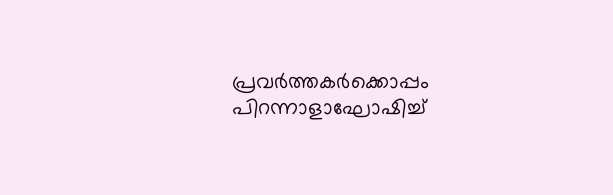പ്രവര്‍ത്തകര്‍ക്കൊപ്പം പിറന്നാളാഘോഷിച്ച്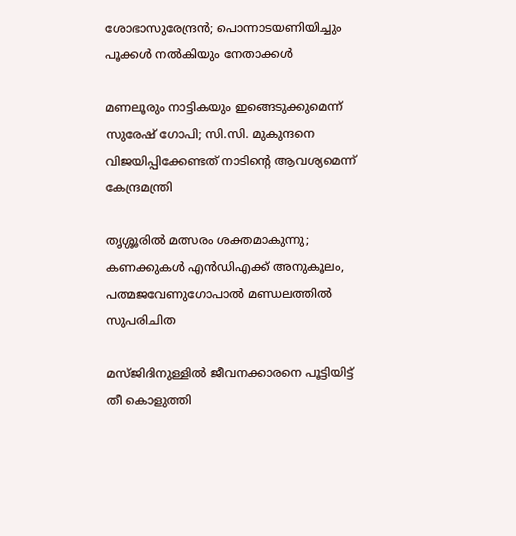ശോഭാസുരേന്ദ്രന്‍; പൊന്നാടയണിയിച്ചും പൂക്കള്‍ നല്‍കിയും നേതാക്കൾ

മണലൂരും നാട്ടികയും ഇങ്ങെടുക്കുമെന്ന് സുരേഷ് ഗോപി; സി.സി. മുകുന്ദനെ വിജയിപ്പിക്കേണ്ടത് നാടിന്റെ ആവശ്യമെന്ന് കേന്ദ്രമന്ത്രി

തൃശ്ശൂരില്‍ മത്സരം ശക്തമാകുന്നു; കണക്കുകള്‍ എന്‍ഡിഎക്ക് അനുകൂലം, പത്മജവേണുഗോപാൽ മണ്ഡലത്തിൽ സുപരിചിത

മസ്ജിദിനുള്ളിൽ ജീവനക്കാരനെ പൂട്ടിയിട്ട് തീ കൊളുത്തി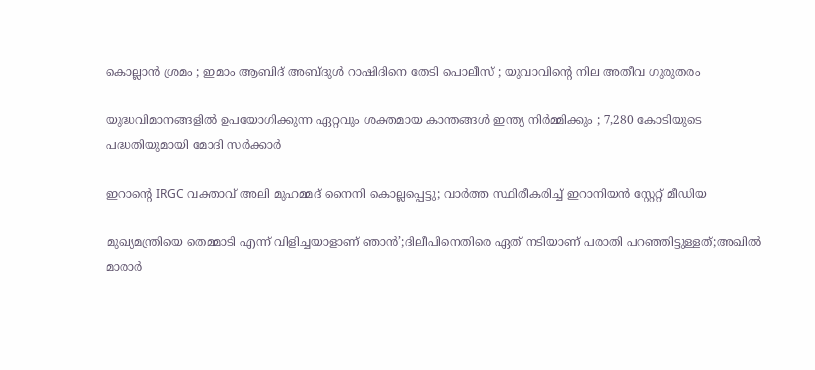കൊല്ലാൻ ശ്രമം ; ഇമാം ആബിദ് അബ്ദുൾ റാഷിദിനെ തേടി പൊലീസ് ; യുവാവിന്റെ നില അതീവ ഗുരുതരം

യുദ്ധവിമാനങ്ങളിൽ ഉപയോഗിക്കുന്ന ഏറ്റവും ശക്തമായ കാന്തങ്ങൾ ഇന്ത്യ നിർമ്മിക്കും ; 7,280 കോടിയുടെ പദ്ധതിയുമായി മോദി സർക്കാർ

ഇറാന്റെ IRGC വക്താവ് അലി മുഹമ്മദ് നൈനി കൊല്ലപ്പെട്ടു; വാർത്ത സ്ഥിരീകരിച്ച് ഇറാനിയൻ സ്റ്റേറ്റ് മീഡിയ

മുഖ്യമന്ത്രിയെ തെമ്മാടി എന്ന് വിളിച്ചയാളാണ് ഞാൻ’;ദിലീപിനെതിരെ ഏത് നടിയാണ് പരാതി പറഞ്ഞിട്ടുള്ളത്;അഖിൽ മാരാർ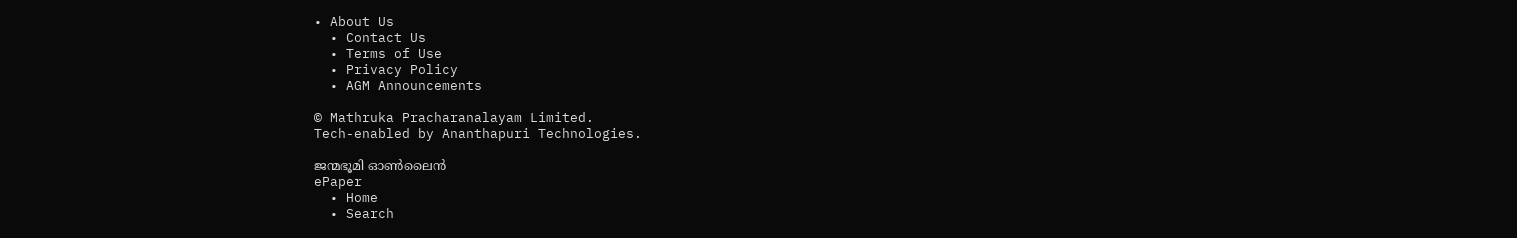• About Us
  • Contact Us
  • Terms of Use
  • Privacy Policy
  • AGM Announcements

© Mathruka Pracharanalayam Limited.
Tech-enabled by Ananthapuri Technologies.

ജന്മഭൂമി ഓണ്‍ലൈന്‍
ePaper
  • Home
  • Search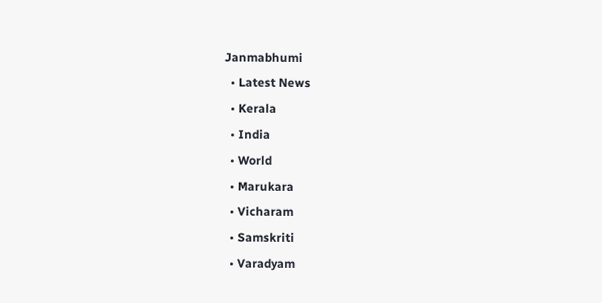Janmabhumi
  • Latest News
  • Kerala
  • India
  • World
  • Marukara
  • Vicharam
  • Samskriti
  • Varadyam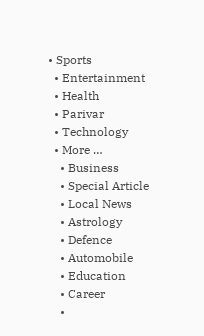• Sports
  • Entertainment
  • Health
  • Parivar
  • Technology
  • More …
    • Business
    • Special Article
    • Local News
    • Astrology
    • Defence
    • Automobile
    • Education
    • Career
    •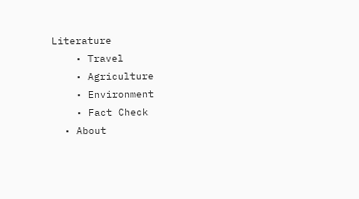Literature
    • Travel
    • Agriculture
    • Environment
    • Fact Check
  • About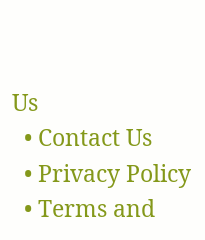Us
  • Contact Us
  • Privacy Policy
  • Terms and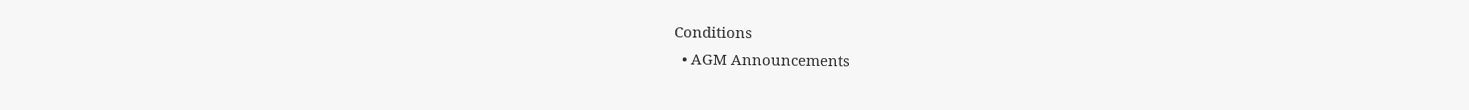Conditions
  • AGM Announcements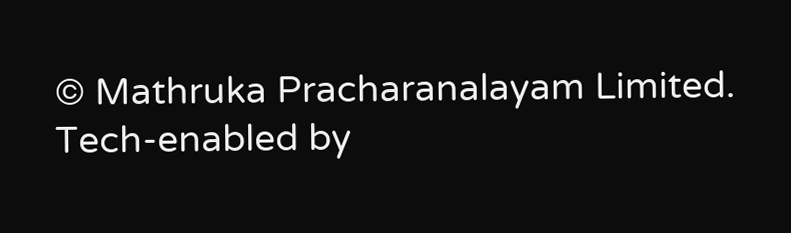© Mathruka Pracharanalayam Limited.
Tech-enabled by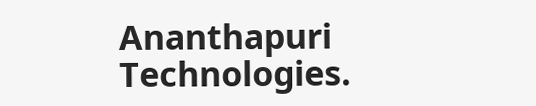Ananthapuri Technologies.